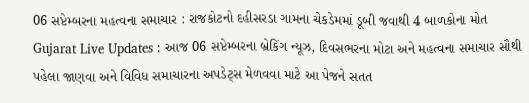06 સપ્ટેમ્બરના મહત્વના સમાચાર : રાજકોટનો દહીસરડા ગામના ચેકડેમમાં ડૂબી જવાથી 4 બાળકોના મોત
Gujarat Live Updates : આજ 06 સપ્ટેમ્બરના બ્રેકિંગ ન્યૂઝ, દિવસભરના મોટા અને મહત્વના સમાચાર સૌથી પહેલા જાણવા અને વિવિધ સમાચારના અપડેટ્સ મેળવવા માટે આ પેજને સતત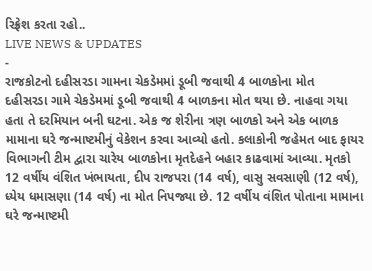રિફ્રેશ કરતા રહો..
LIVE NEWS & UPDATES
-
રાજકોટનો દહીસરડા ગામના ચેકડેમમાં ડૂબી જવાથી 4 બાળકોના મોત
દહીસરડા ગામે ચેકડેમમાં ડૂબી જવાથી 4 બાળકના મોત થયા છે. નાહવા ગયા હતા તે દરમિયાન બની ઘટના. એક જ શેરીના ત્રણ બાળકો અને એક બાળક મામાના ઘરે જન્માષ્ટમીનું વેકેશન કરવા આવ્યો હતો. કલાકોની જહેમત બાદ ફાયર વિભાગની ટીમ દ્વારા ચારેય બાળકોના મૃતદેહને બહાર કાઢવામાં આવ્યા. મૃતકો 12 વર્ષીય વંશિત ખંભાયતા, દીપ રાજપરા (14 વર્ષ), વાસુ સવસાણી (12 વર્ષ), ધ્યેય ધમાસણા (14 વર્ષ) ના મોત નિપજ્યા છે. 12 વર્ષીય વંશિત પોતાના મામાના ઘરે જન્માષ્ટમી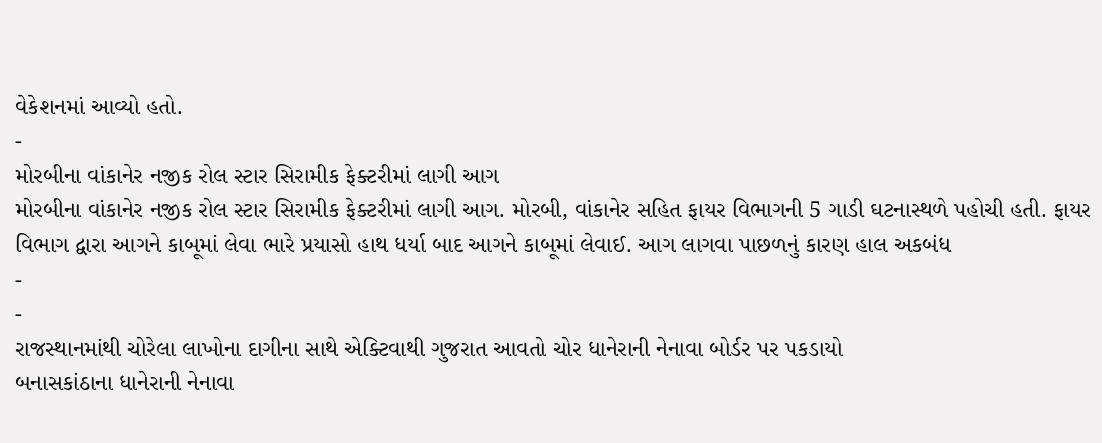વેકેશનમાં આવ્યો હતો.
-
મોરબીના વાંકાનેર નજીક રોલ સ્ટાર સિરામીક ફેક્ટરીમાં લાગી આગ
મોરબીના વાંકાનેર નજીક રોલ સ્ટાર સિરામીક ફેક્ટરીમાં લાગી આગ. મોરબી, વાંકાનેર સહિત ફાયર વિભાગની 5 ગાડી ઘટનાસ્થળે પહોચી હતી. ફાયર વિભાગ દ્વારા આગને કાબૂમાં લેવા ભારે પ્રયાસો હાથ ધર્યા બાદ આગને કાબૂમાં લેવાઈ. આગ લાગવા પાછળનું કારણ હાલ અકબંધ
-
-
રાજસ્થાનમાંથી ચોરેલા લાખોના દાગીના સાથે એક્ટિવાથી ગુજરાત આવતો ચોર ધાનેરાની નેનાવા બોર્ડર પર પકડાયો
બનાસકાંઠાના ધાનેરાની નેનાવા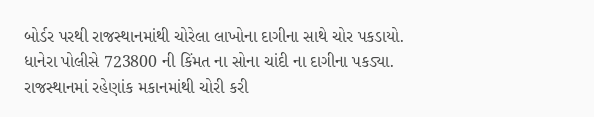બોર્ડર પરથી રાજસ્થાનમાંથી ચોરેલા લાખોના દાગીના સાથે ચોર પકડાયો. ધાનેરા પોલીસે 723800 ની કિંમત ના સોના ચાંદી ના દાગીના પકડ્યા. રાજસ્થાનમાં રહેણાંક મકાનમાંથી ચોરી કરી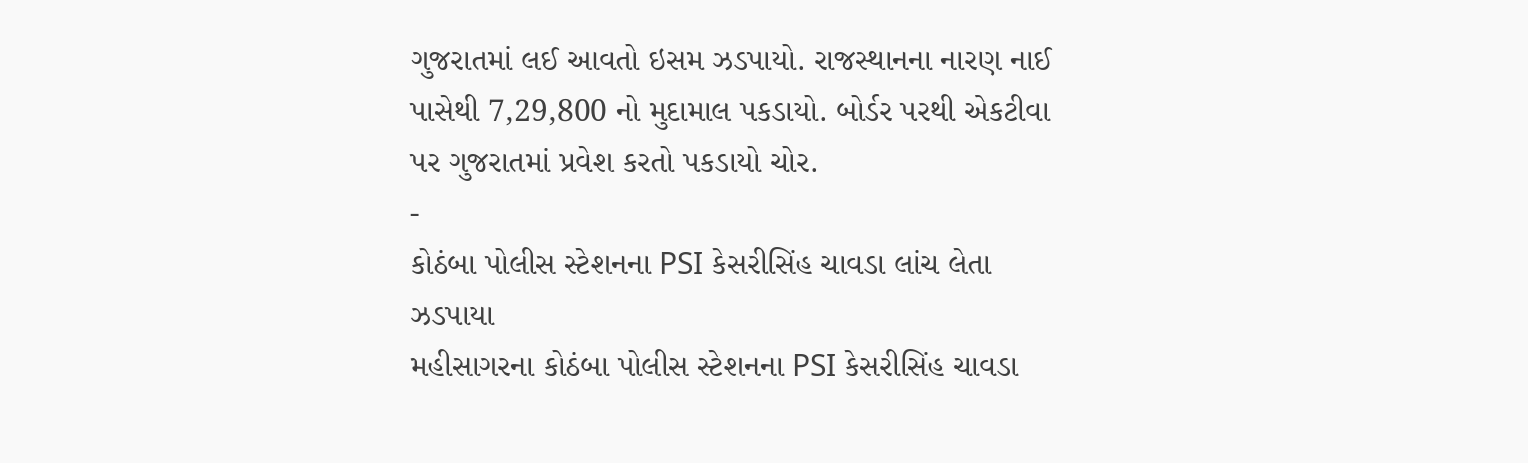ગુજરાતમાં લઈ આવતો ઇસમ ઝડપાયો. રાજસ્થાનના નારણ નાઈ પાસેથી 7,29,800 નો મુદામાલ પકડાયો. બોર્ડર પરથી એકટીવા પર ગુજરાતમાં પ્રવેશ કરતો પકડાયો ચોર.
-
કોઠંબા પોલીસ સ્ટેશનના PSI કેસરીસિંહ ચાવડા લાંચ લેતા ઝડપાયા
મહીસાગરના કોઠંબા પોલીસ સ્ટેશનના PSI કેસરીસિંહ ચાવડા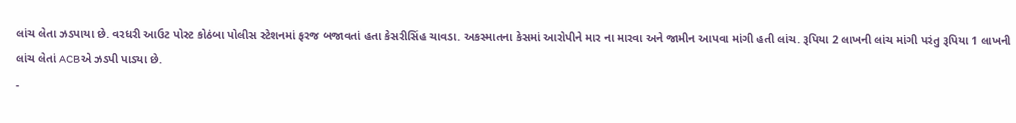લાંચ લેતા ઝડપાયા છે. વરધરી આઉટ પોસ્ટ કોઠંબા પોલીસ સ્ટેશનમાં ફરજ બજાવતાં હતા કેસરીસિંહ ચાવડા. અકસ્માતના કેસમાં આરોપીને માર ના મારવા અને જામીન આપવા માંગી હતી લાંચ. રૂપિયા 2 લાખની લાંચ માંગી પરંતુ રૂપિયા 1 લાખની લાંચ લેતાં ACBએ ઝડપી પાડ્યા છે.
-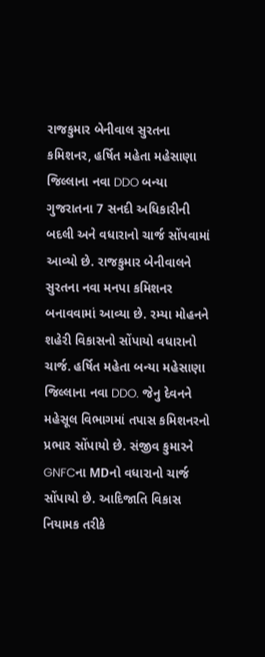રાજકુમાર બેનીવાલ સુરતના કમિશનર, હર્ષિત મહેતા મહેસાણા જિલ્લાના નવા DDO બન્યા
ગુજરાતના 7 સનદી અધિકારીની બદલી અને વધારાનો ચાર્જ સોંપવામાં આવ્યો છે. રાજકુમાર બેનીવાલને સુરતના નવા મનપા કમિશનર બનાવવામાં આવ્યા છે. રમ્યા મોહનને શહેરી વિકાસનો સોંપાયો વધારાનો ચાર્જ. હર્ષિત મહેતા બન્યા મહેસાણા જિલ્લાના નવા DDO. જેનુ દેવનને મહેસૂલ વિભાગમાં તપાસ કમિશનરનો પ્રભાર સોંપાયો છે. સંજીવ કુમારને GNFCના MDનો વધારાનો ચાર્જ સોંપાયો છે. આદિજાતિ વિકાસ નિયામક તરીકે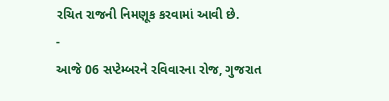રચિત રાજની નિમણૂક કરવામાં આવી છે.
-
આજે 06 સપ્ટેમ્બરને રવિવારના રોજ, ગુજરાત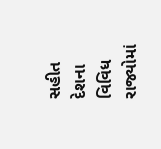સહીત દેશના વિવિધ રાજ્યોમાં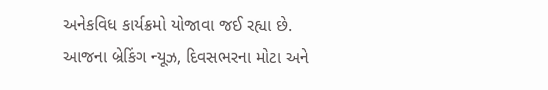અનેકવિધ કાર્યક્રમો યોજાવા જઈ રહ્યા છે. આજના બ્રેકિંગ ન્યૂઝ, દિવસભરના મોટા અને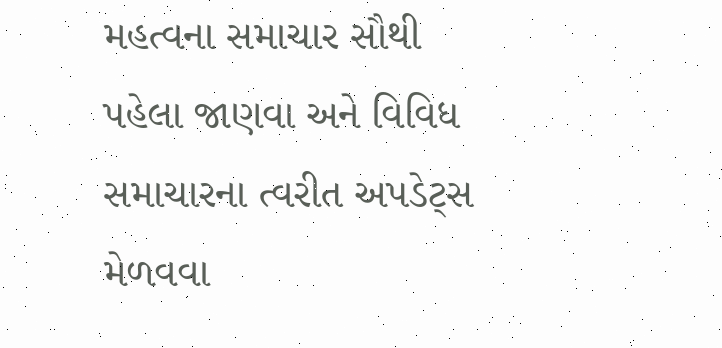મહત્વના સમાચાર સૌથી પહેલા જાણવા અને વિવિધ સમાચારના ત્વરીત અપડેટ્સ મેળવવા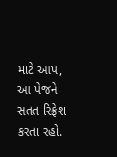માટે આપ, આ પેજને સતત રિફ્રેશ કરતા રહો.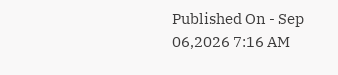Published On - Sep 06,2026 7:16 AM